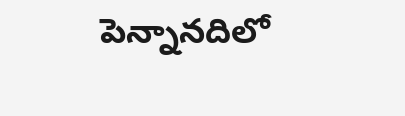పెన్నానదిలో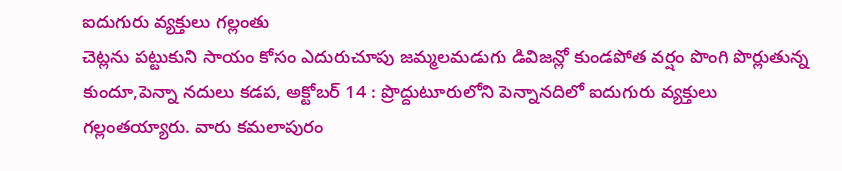ఐదుగురు వ్యక్తులు గల్లంతు
చెట్లను పట్టుకుని సాయం కోసం ఎదురుచూపు జమ్మలమడుగు డివిజన్లో కుండపోత వర్షం పొంగి పొర్లుతున్న కుందూ,పెన్నా నదులు కడప, అక్టోబర్ 14 : ప్రొద్దుటూరులోని పెన్నానదిలో ఐదుగురు వ్యక్తులు గల్లంతయ్యారు. వారు కమలాపురం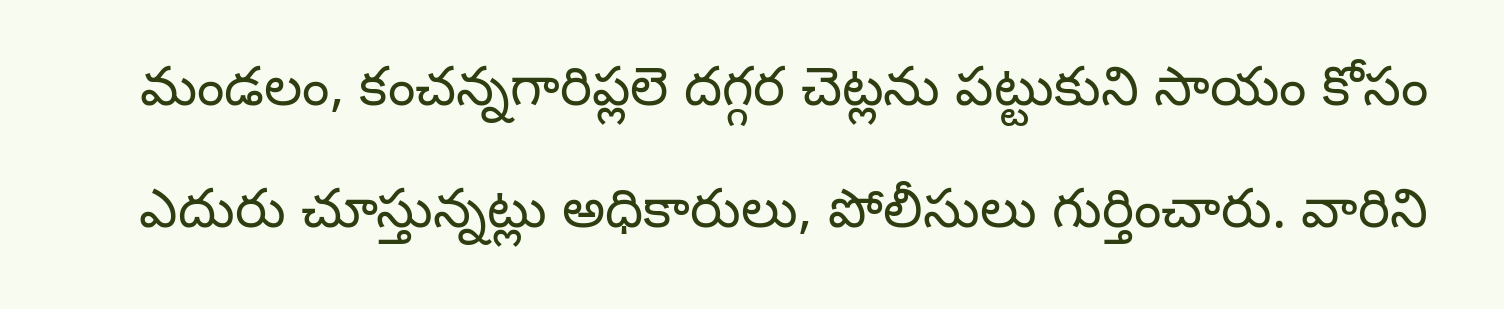మండలం, కంచన్నగారిప్లలె దగ్గర చెట్లను పట్టుకుని సాయం కోసం ఎదురు చూస్తున్నట్లు అధికారులు, పోలీసులు గుర్తించారు. వారిని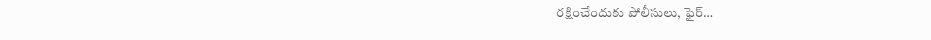రక్షించేందుకు పోలీసులు, ఫైర్…